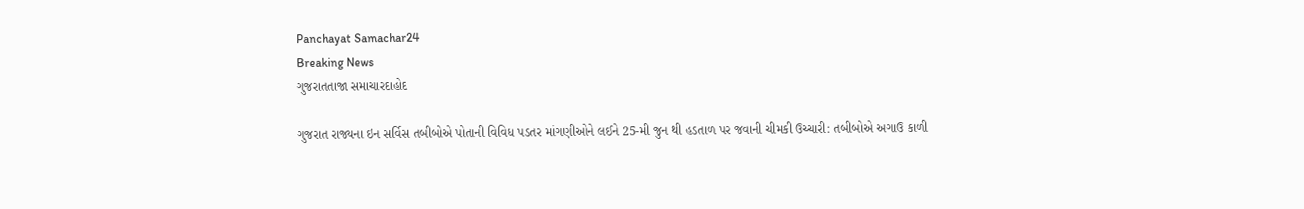Panchayat Samachar24
Breaking News
ગુજરાતતાજા સમાચારદાહોદ

ગુજરાત રાજ્યના ઇન સર્વિસ તબીબોએ પોતાની વિવિધ પડતર માંગણીઓને લઈને 25-મી જુન થી હડતાળ પર જવાની ચીમકી ઉચ્ચારી: તબીબોએ અગાઉ કાળી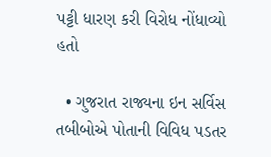પટ્ટી ધારણ કરી વિરોધ નોંધાવ્યો હતો

  • ગુજરાત રાજ્યના ઇન સર્વિસ તબીબોએ પોતાની વિવિધ પડતર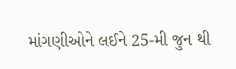માંગણીઓને લઈને 25-મી જુન થી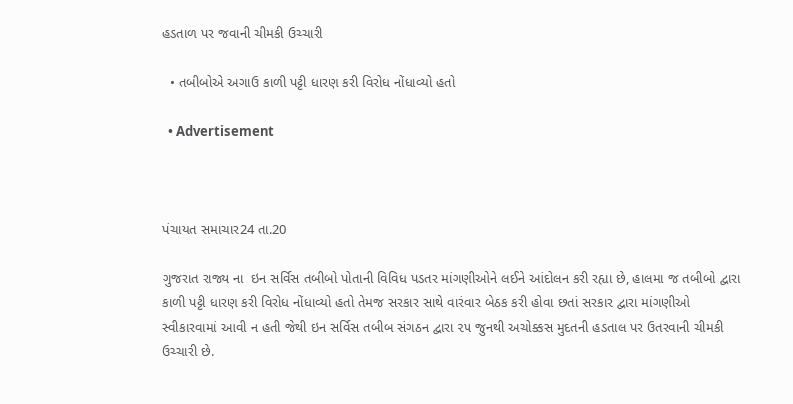હડતાળ પર જવાની ચીમકી ઉચ્ચારી

  • તબીબોએ અગાઉ કાળી પટ્ટી ધારણ કરી વિરોધ નોંધાવ્યો હતો

  • Advertisement



પંચાયત સમાચાર24 તા.20

ગુજરાત રાજ્ય ના  ઇન સર્વિસ તબીબો પોતાની વિવિધ પડતર માંગણીઓને લઈને આંદોલન કરી રહ્યા છે, હાલમા જ તબીબો દ્વારા કાળી પટ્ટી ધારણ કરી વિરોધ નોંધાવ્યો હતો તેમજ સરકાર સાથે વારંવાર બેઠક કરી હોવા છતાં સરકાર દ્વારા માંગણીઓ સ્વીકારવામાં આવી ન હતી જેથી ઇન સર્વિસ તબીબ સંગઠન દ્વારા ૨૫ જુનથી અચોક્કસ મુદતની હડતાલ પર ઉતરવાની ચીમકી ઉચ્ચારી છે.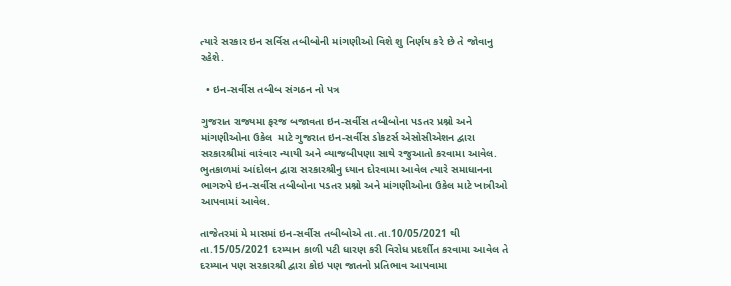ત્યારે સરકાર ઇન સર્વિસ તબીબોની માંગણીઓ વિશે શુ નિર્ણય કરે છે તે જોવાનુ રહેશે.

  • ઇન-સર્વીસ તબીબ સંગઠન નો પત્ર

ગુજરાત રાજ્યમા ફરજ બજાવતા ઇન-સર્વીસ તબીબોના પડતર પ્રશ્નો અને માંગણીઓના ઉકેલ  માટે ગુજરાત ઇન-સર્વીસ ડોકટર્સ એસોસીએશન દ્વારા સરકારશ્રીમાં વારંવાર ન્યાયી અને વ્યાજબીપણા સાથે રજુઆતો કરવામા આવેલ. ભુતકાળમાં આંદોલન દ્વારા સરકારશ્રીનુ ધ્યાન દોરવામા આવેલ ત્યારે સમાધાનના ભાગરુપે ઇન-સર્વીસ તબીબોના પડતર પ્રશ્નો અને માંગણીઓના ઉકેલ માટે ખાત્રીઓ આપવામાં આવેલ.

તાજેતરમાં મે માસમાં ઇન-સર્વીસ તબીબોએ તા.તા.10/05/2021 થી તા.15/05/2021 દરમ્યાન કાળી પટી ધારણ કરી વિરોધ પ્રદર્શીત કરવામા આવેલ તે દરમ્યાન પણ સરકારશ્રી દ્વારા કોઇ પણ જાતનો પ્રતિભાવ આપવામા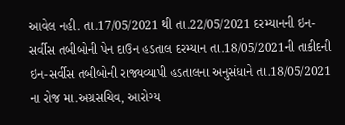આવેલ નહી. તા.17/05/2021 થી તા.22/05/2021 દરમ્યાનની ઇન-સર્વીસ તબીબોની પેન દાઉન હડતાલ દરમ્યાન તા.18/05/2021ની તાકીદની ઇન-સર્વીસ તબીબોની રાજ્યવ્યાપી હડતાલના અનુસંધાને તા.18/05/2021 ના રોજ મા.અગ્રસચિવ, આરોગ્ય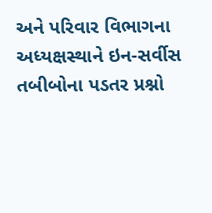અને પરિવાર વિભાગના અધ્યક્ષસ્થાને ઇન-સર્વીસ તબીબોના પડતર પ્રશ્નો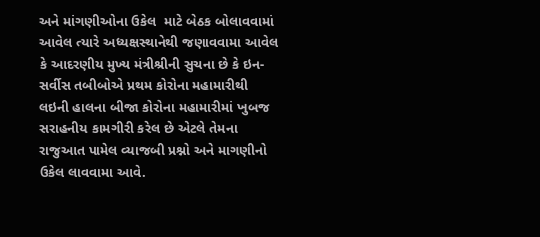અને માંગણીઓના ઉકેલ  માટે બેઠક બોલાવવામાં આવેલ ત્યારે અધ્યક્ષસ્થાનેથી જણાવવામા આવેલ કે આદરણીય મુખ્ય મંત્રીશ્રીની સુચના છે કે ઇન-સર્વીસ તબીબોએ પ્રથમ કોરોના મહામારીથી લઇની હાલના બીજા કોરોના મહામારીમાં ખુબજ સરાહનીય કામગીરી કરેલ છે એટલે તેમના રાજુઆત પામેલ વ્યાજબી પ્રશ્નો અને માગણીનો ઉકેલ લાવવામા આવે.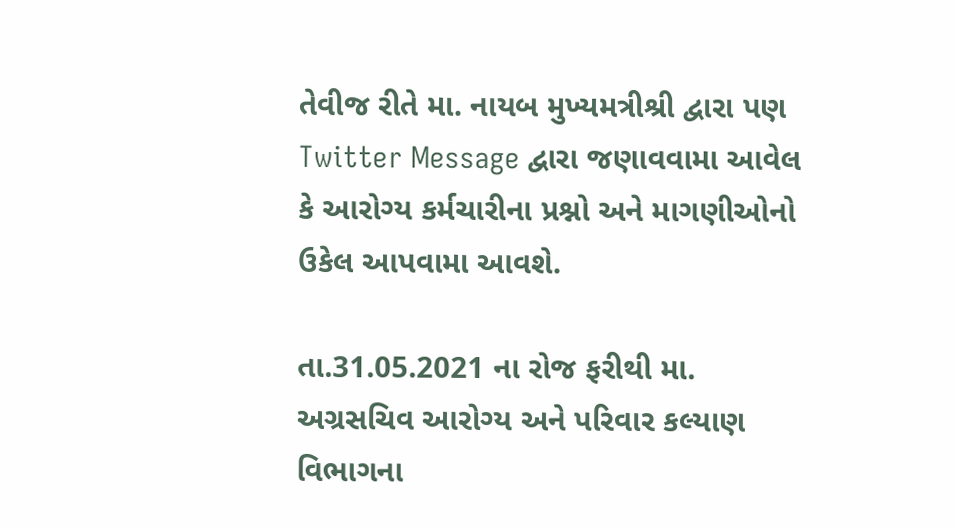તેવીજ રીતે મા. નાયબ મુખ્યમત્રીશ્રી દ્વારા પણ Twitter Message દ્વારા જણાવવામા આવેલ કે આરોગ્ય કર્મચારીના પ્રશ્નો અને માગણીઓનો ઉકેલ આપવામા આવશે.

તા.31.05.2021 ના રોજ ફરીથી મા. અગ્રસચિવ આરોગ્ય અને પરિવાર કલ્યાણ વિભાગના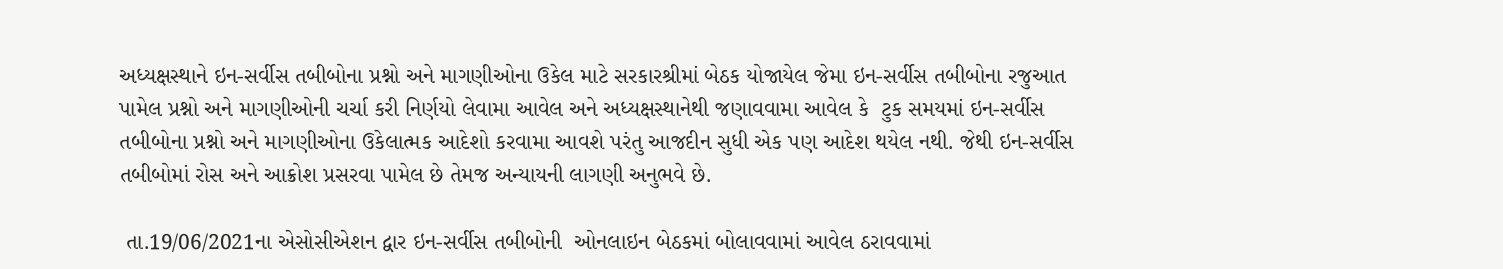અધ્યક્ષસ્થાને ઇન-સર્વીસ તબીબોના પ્રશ્નો અને માગણીઓના ઉકેલ માટે સરકારશ્રીમાં બેઠક યોજાયેલ જેમા ઇન-સર્વીસ તબીબોના રજુઆત પામેલ પ્રશ્નો અને માગણીઓની ચર્ચા કરી નિર્ણયો લેવામા આવેલ અને અધ્યક્ષસ્થાનેથી જણાવવામા આવેલ કે  ટુક સમયમાં ઇન-સર્વીસ તબીબોના પ્રશ્નો અને માગણીઓના ઉકેલાત્મક આદેશો કરવામા આવશે પરંતુ આજદીન સુધી એક પણ આદેશ થયેલ નથી. જેથી ઇન-સર્વીસ તબીબોમાં રોસ અને આક્રોશ પ્રસરવા પામેલ છે તેમજ અન્યાયની લાગણી અનુભવે છે.

 તા.19/06/2021ના એસોસીએશન દ્વાર ઇન-સર્વીસ તબીબોની  ઓનલાઇન બેઠકમાં બોલાવવામાં આવેલ ઠરાવવામાં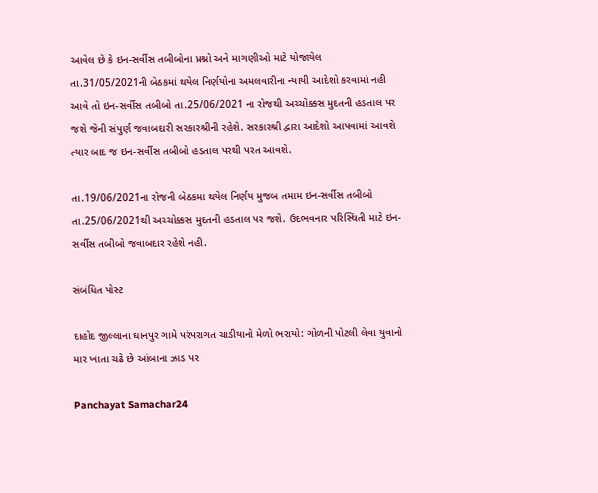આવેલ છે કે ઇન-સર્વીસ તબીબોના પ્રશ્નો અને માગણીઓ માટે યોજાયેલ તા.31/05/2021ની બેઠકમાં થયેલ નિર્ણયોના અમલવારીના ન્યાયી આદેશો કરવામાં નહી આવે તો ઇન-સર્વીસ તબીબો તા.25/06/2021 ના રોજથી અચ્ચોક્કસ મુદતની હડતાલ પર જશે જેની સંપુર્ણ જવાબદારી સરકારશ્રીની રહેશે. સરકારશ્રી દ્વારા આદેશો આપવામાં આવશે ત્યાર બાદ જ ઇન-સર્વીસ તબીબો હડતાલ પરથી પરત આવશે.

તા.19/06/2021ના રોજની બેઠકમા થયેલ નિર્ણય મુજબ તમામ ઇન-સર્વીસ તબીબો તા.25/06/2021થી અચ્ચોક્કસ મુદતની હડતાલ પર જશે. ઉદભવનાર પરિસ્થિતી માટે ઇન-સર્વીસ તબીબો જવાબદાર રહેશે નહી.

સંબંધિત પોસ્ટ

દાહોદ જીલ્લાના ઘાનપુર ગામે પરંપરાગત ચાડીયાનો મેળો ભરાયો: ગોળની પોટલી લેવા યુવાનો માર ખાતા ચઢે છે આંબાના ઝાડ પર

Panchayat Samachar24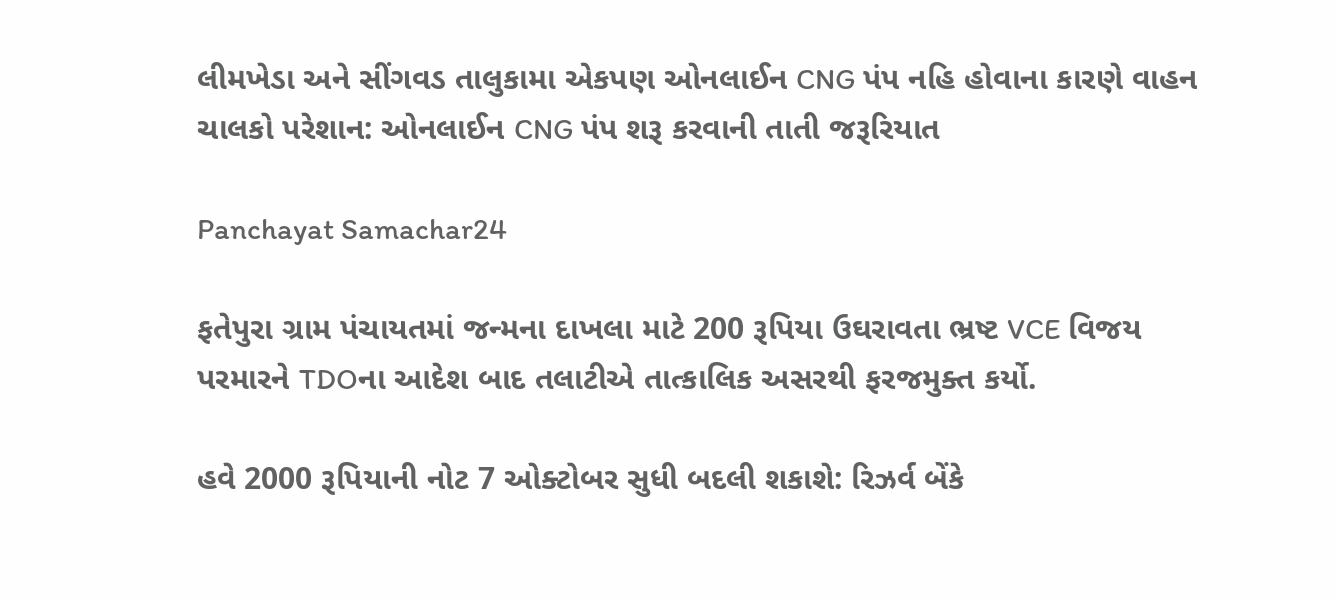લીમખેડા અને સીંગવડ તાલુકામા એકપણ ઓનલાઈન CNG પંપ નહિ હોવાના કારણે વાહન ચાલકો પરેશાન: ઓનલાઈન CNG પંપ શરૂ કરવાની તાતી જરૂરિયાત

Panchayat Samachar24

ફતેપુરા ગ્રામ પંચાયતમાં જન્મના દાખલા માટે 200 રૂપિયા ઉઘરાવતા ભ્રષ્ટ VCE વિજય પરમારને TDOના આદેશ બાદ તલાટીએ તાત્કાલિક અસરથી ફરજમુક્ત કર્યો.

હવે 2000 રૂપિયાની નોટ 7 ઓક્ટોબર સુધી બદલી શકાશે: રિઝર્વ બેંકે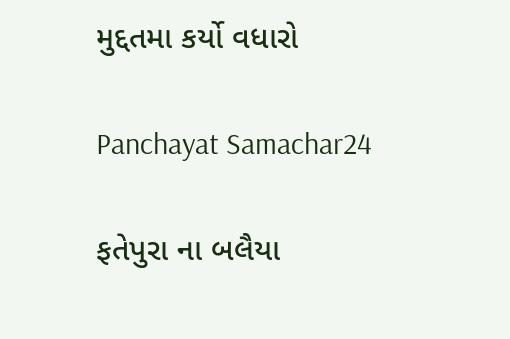મુદ્દતમા કર્યો વધારો

Panchayat Samachar24

ફતેપુરા ના બલૈયા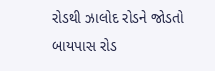રોડથી ઝાલોદ રોડને જોડતો બાયપાસ રોડ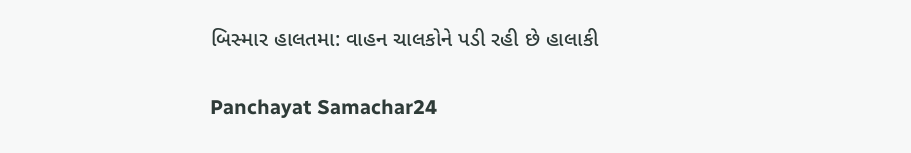બિસ્માર હાલતમા: વાહન ચાલકોને પડી રહી છે હાલાકી

Panchayat Samachar24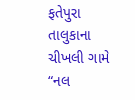ફતેપુરા તાલુકાના ચીખલી ગામે “નલ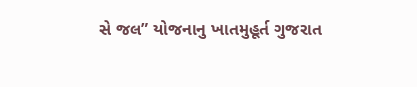સે જલ” યોજનાનુ ખાતમુહૂર્ત ગુજરાત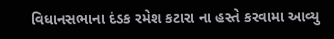વિધાનસભાના દંડક રમેશ કટારા ના હસ્તે કરવામા આવ્યુ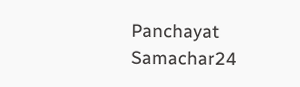Panchayat Samachar24